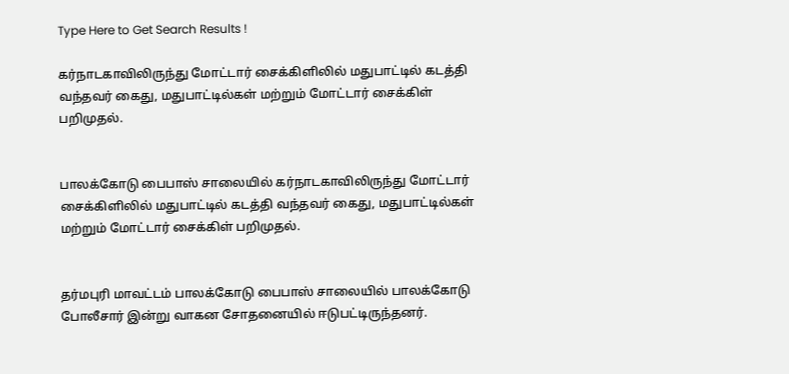Type Here to Get Search Results !

கர்நாடகாவிலிருந்து மோட்டார் சைக்கிளிலில் மதுபாட்டில் கடத்தி வந்தவர் கைது, மதுபாட்டில்கள் மற்றும் மோட்டார் சைக்கிள் பறிமுதல்.


பாலக்கோடு பைபாஸ் சாலையில் கர்நாடகாவிலிருந்து மோட்டார் சைக்கிளிலில் மதுபாட்டில் கடத்தி வந்தவர் கைது, மதுபாட்டில்கள் மற்றும் மோட்டார் சைக்கிள் பறிமுதல்.


தர்மபுரி மாவட்டம் பாலக்கோடு பைபாஸ் சாலையில் பாலக்கோடு போலீசார் இன்று வாகன சோதனையில் ஈடுபட்டிருந்தனர்.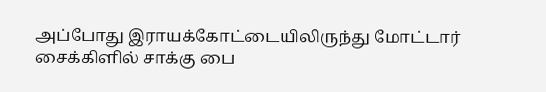அப்போது இராயக்கோட்டையிலிருந்து மோட்டார் சைக்கிளில் சாக்கு பை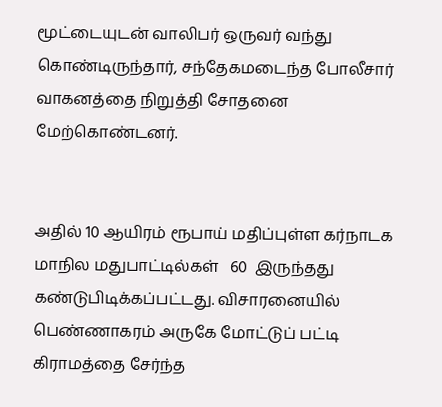மூட்டையுடன் வாலிபர் ஒருவர் வந்து கொண்டிருந்தார், சந்தேகமடைந்த போலீசார் வாகனத்தை நிறுத்தி சோதனை  மேற்கொண்டனர்.


அதில் 10 ஆயிரம் ரூபாய் மதிப்புள்ள கர்நாடக மாநில மதுபாட்டில்கள்   60  இருந்தது கண்டுபிடிக்கப்பட்டது. விசாரனையில் பெண்ணாகரம் அருகே மோட்டுப் பட்டி கிராமத்தை சேர்ந்த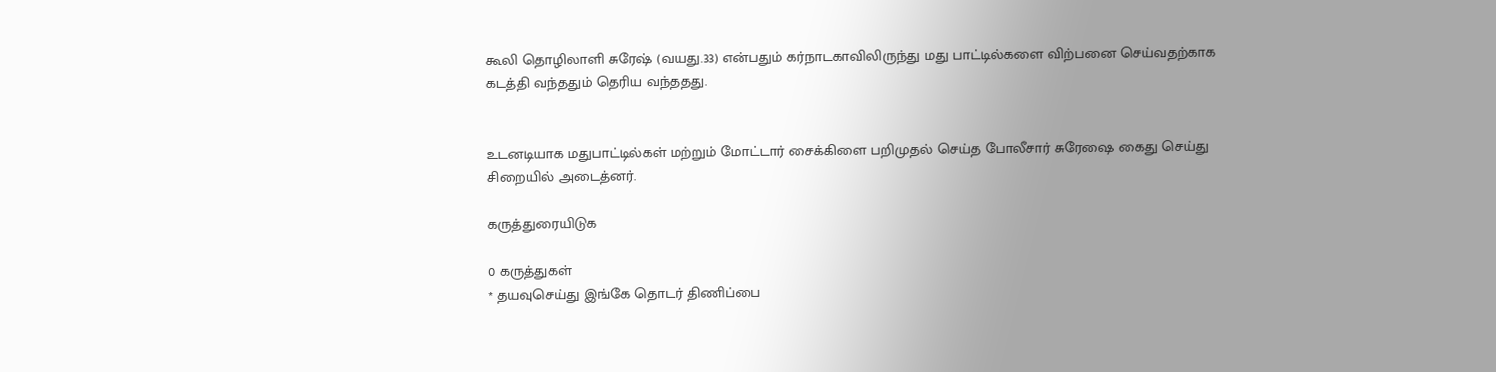கூலி தொழிலாளி சுரேஷ் (வயது.33) என்பதும் கர்நாடகாவிலிருந்து மது பாட்டில்களை விற்பனை செய்வதற்காக கடத்தி வந்ததும் தெரிய வந்ததது.


உடனடியாக மதுபாட்டில்கள் மற்றும் மோட்டார் சைக்கிளை பறிமுதல் செய்த போலீசார் சுரேஷை கைது செய்து சிறையில் அடைத்னர்.

கருத்துரையிடுக

0 கருத்துகள்
* தயவுசெய்து இங்கே தொடர் திணிப்பை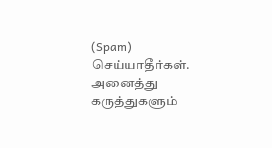(Spam) செய்யாதீர்கள். அனைத்து கருத்துகளும்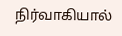நிர்வாகியால்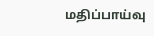மதிப்பாய்வு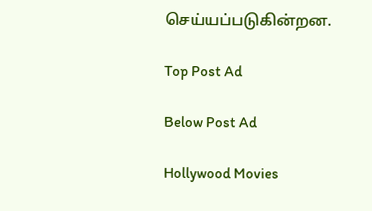செய்யப்படுகின்றன.

Top Post Ad

Below Post Ad

Hollywood Movies